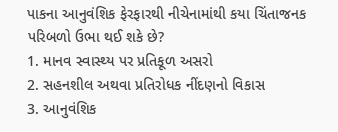પાકના આનુવંશિક ફેરફારથી નીચેનામાંથી કયા ચિંતાજનક પરિબળો ઉભા થઈ શકે છે?
1. માનવ સ્વાસ્થ્ય પર પ્રતિકૂળ અસરો
2. સહનશીલ અથવા પ્રતિરોધક નીંદણનો વિકાસ
3. આનુવંશિક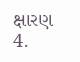ક્ષારણ
4.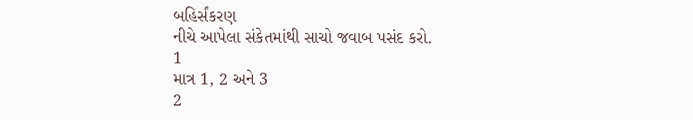બહિર્સંકરણ
નીચે આપેલા સંકેતમાંથી સાચો જવાબ પસંદ કરો.
1
માત્ર 1, 2 અને 3
2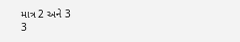માત્ર 2 અને 3
3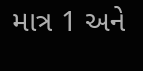માત્ર 1 અને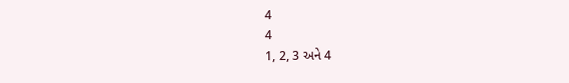4
4
1, 2, 3 અને 4